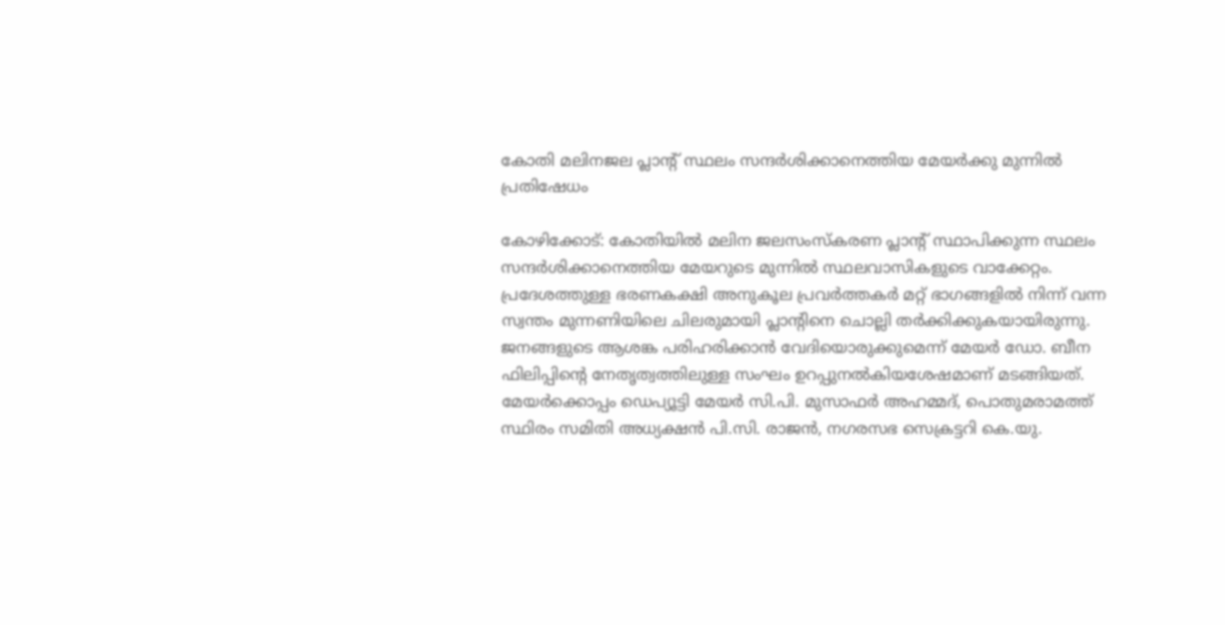കോതി മലിനജല പ്ലാന്‍റ് സ്ഥലം സന്ദർശിക്കാനെത്തിയ മേയർക്കു മുന്നിൽ പ്രതിഷേധം

കോഴിക്കോട്: കോതിയില്‍ മലിന ജലസംസ്‌കരണ പ്ലാന്‍റ് സ്ഥാപിക്കുന്ന സ്ഥലം സന്ദർശിക്കാനെത്തിയ മേയറുടെ മുന്നിൽ സ്ഥലവാസികളുടെ വാക്കേറ്റം. പ്രദേശത്തുള്ള ഭരണകക്ഷി അനുകൂല പ്രവർത്തകർ മറ്റ് ഭാഗങ്ങളിൽ നിന്ന് വന്ന സ്വന്തം മുന്നണിയിലെ ചിലരുമായി പ്ലാന്റിനെ ചൊല്ലി തര്‍ക്കിക്കുകയായിരുന്നു. ജനങ്ങളുടെ ആശങ്ക പരിഹരിക്കാന്‍ വേദിയൊരുക്കുമെന്ന് മേയർ ഡോ. ബീന ഫിലിപ്പിന്‍റെ നേതൃത്വത്തിലുള്ള സംഘം ഉറപ്പുനൽകിയശേഷമാണ് മടങ്ങിയത്. മേയര്‍ക്കൊപ്പം ഡെപ്യൂട്ടി മേയര്‍ സി.പി. മുസാഫര്‍ അഹമ്മദ്, പൊതുമരാമത്ത് സ്ഥിരം സമിതി അധ്യക്ഷന്‍ പി.സി. രാജന്‍, നഗരസഭ സെക്രട്ടറി കെ.യു.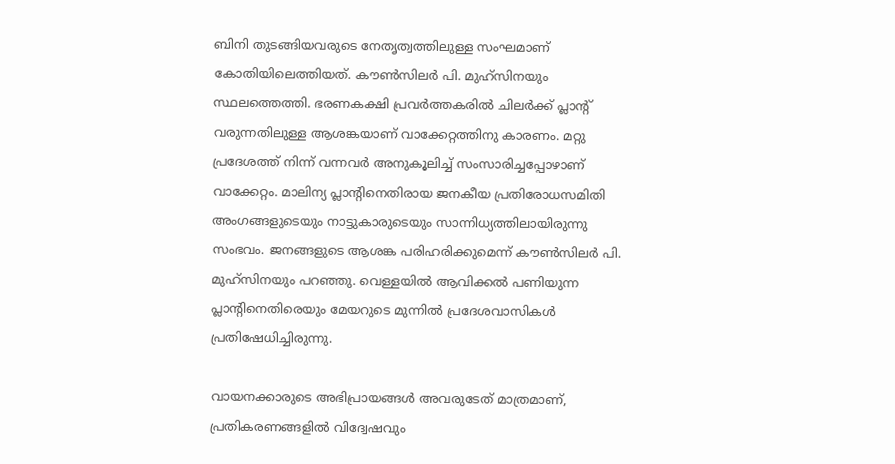ബിനി തുടങ്ങിയവരുടെ നേതൃത്വത്തിലുള്ള സംഘമാണ് കോതിയിലെത്തിയത്. കൗണ്‍സിലര്‍ പി. മുഹ്‌സിനയും സ്ഥലത്തെത്തി. ഭരണകക്ഷി പ്രവർത്തകരിൽ ചിലർക്ക് പ്ലാന്‍റ് വരുന്നതിലുള്ള ആശങ്കയാണ് വാക്കേറ്റത്തിനു കാരണം. മറ്റു പ്രദേശത്ത് നിന്ന് വന്നവർ അനുകൂലിച്ച് സംസാരിച്ചപ്പോഴാണ് വാക്കേറ്റം. മാലിന്യ പ്ലാന്‍റിനെതിരായ ജനകീയ പ്രതിരോധസമിതി അംഗങ്ങളുടെയും നാട്ടുകാരുടെയും സാന്നിധ്യത്തിലായിരുന്നു സംഭവം. ജനങ്ങളുടെ ആശങ്ക പരിഹരിക്കുമെന്ന് കൗണ്‍സിലര്‍ പി. മുഹ്‌സിനയും പറഞ്ഞു. വെള്ളയിൽ ആവിക്കൽ പണിയുന്ന പ്ലാന്‍റിനെതിരെയും മേയറുടെ മുന്നിൽ പ്രദേശവാസികൾ പ്രതിഷേധിച്ചിരുന്നു.

വായനക്കാരുടെ അഭിപ്രായങ്ങള്‍ അവരുടേത് മാത്രമാണ്, പ്രതികരണങ്ങളിൽ വിദ്വേഷവും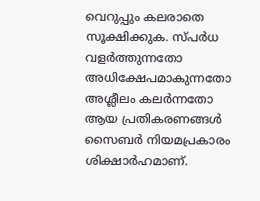വെറുപ്പും കലരാതെ സൂക്ഷിക്കുക. സ്പർധ വളർത്തുന്നതോ അധിക്ഷേപമാകുന്നതോ അശ്ലീലം കലർന്നതോ ആയ പ്രതികരണങ്ങൾ സൈബർ നിയമപ്രകാരം ശിക്ഷാർഹമാണ്.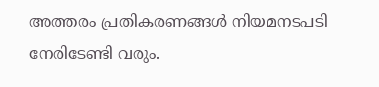അത്തരം പ്രതികരണങ്ങൾ നിയമനടപടി നേരിടേണ്ടി വരും.